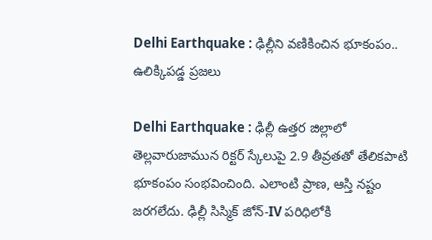Delhi Earthquake : ఢిల్లీని వణికించిన భూకంపం.. ఉలిక్కిపడ్డ ప్రజలు

Delhi Earthquake : ఢిల్లీ ఉత్తర జిల్లాలో తెల్లవారుజామున రిక్టర్ స్కేలుపై 2.9 తీవ్రతతో తేలికపాటి భూకంపం సంభవించింది. ఎలాంటి ప్రాణ, ఆస్తి నష్టం జరగలేదు. ఢిల్లీ సిస్మిక్ జోన్-IV పరిధిలోకి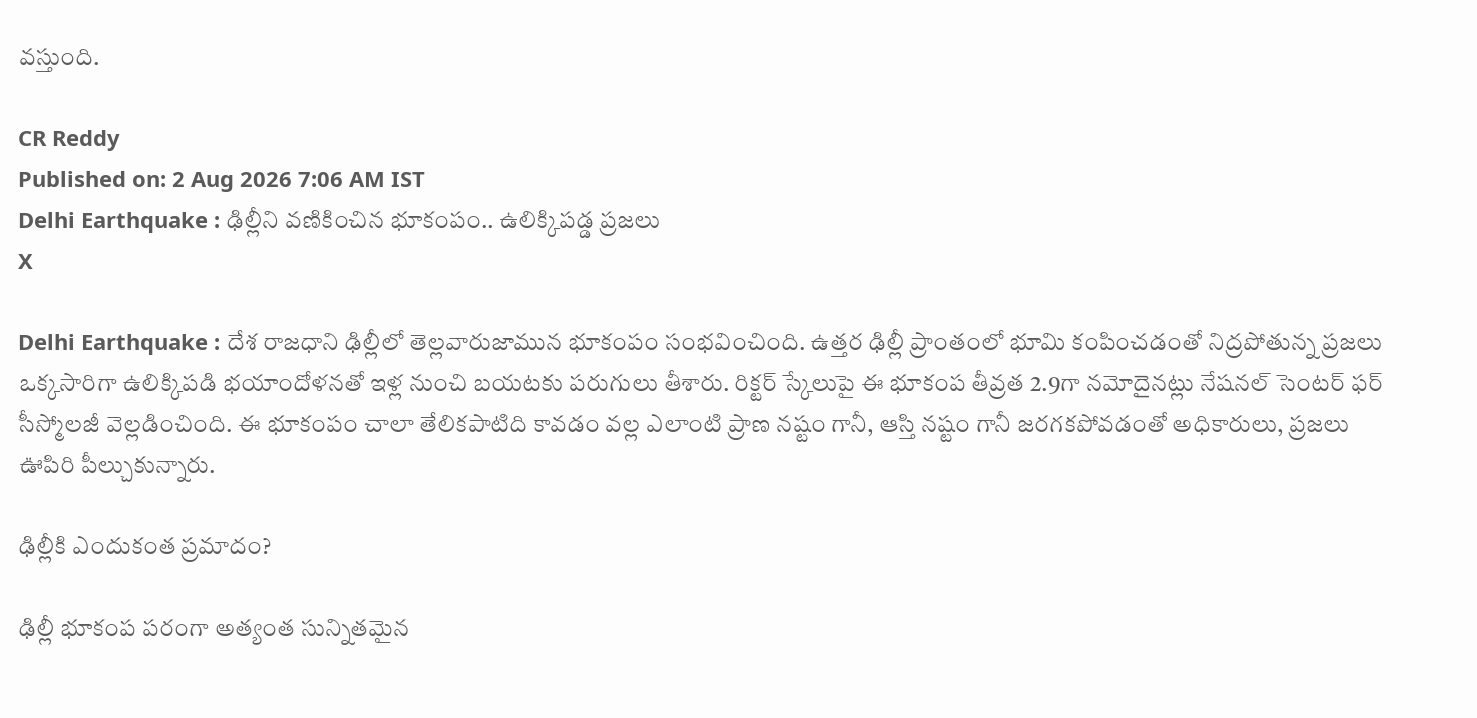వస్తుంది.

CR Reddy
Published on: 2 Aug 2026 7:06 AM IST
Delhi Earthquake : ఢిల్లీని వణికించిన భూకంపం.. ఉలిక్కిపడ్డ ప్రజలు
X

Delhi Earthquake : దేశ రాజధాని ఢిల్లీలో తెల్లవారుజామున భూకంపం సంభవించింది. ఉత్తర ఢిల్లీ ప్రాంతంలో భూమి కంపించడంతో నిద్రపోతున్న ప్రజలు ఒక్కసారిగా ఉలిక్కిపడి భయాందోళనతో ఇళ్ల నుంచి బయటకు పరుగులు తీశారు. రిక్టర్ స్కేలుపై ఈ భూకంప తీవ్రత 2.9గా నమోదైనట్లు నేషనల్ సెంటర్ ఫర్ సీస్మోలజీ వెల్లడించింది. ఈ భూకంపం చాలా తేలికపాటిది కావడం వల్ల ఎలాంటి ప్రాణ నష్టం గానీ, ఆస్తి నష్టం గానీ జరగకపోవడంతో అధికారులు, ప్రజలు ఊపిరి పీల్చుకున్నారు.

ఢిల్లీకి ఎందుకంత ప్రమాదం?

ఢిల్లీ భూకంప పరంగా అత్యంత సున్నితమైన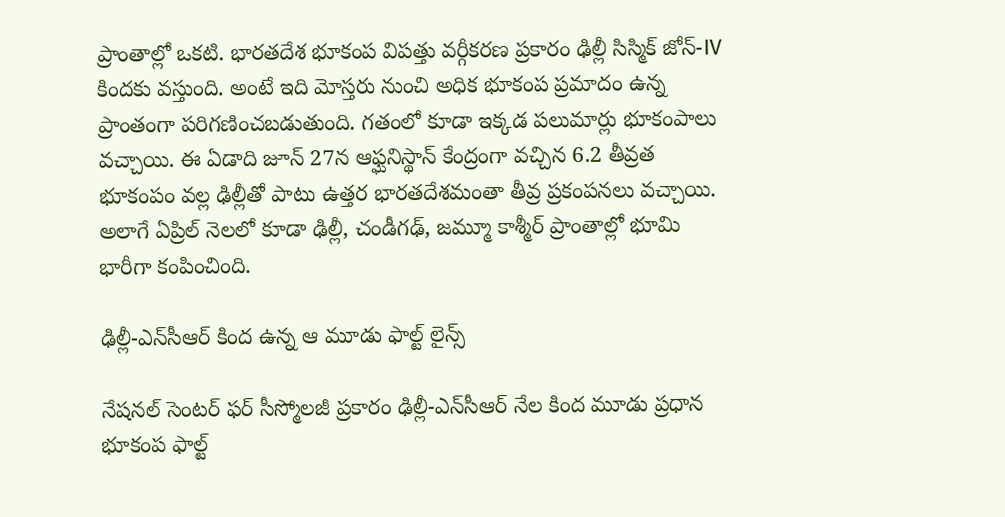ప్రాంతాల్లో ఒకటి. భారతదేశ భూకంప విపత్తు వర్గీకరణ ప్రకారం ఢిల్లీ సిస్మిక్ జోన్-IV కిందకు వస్తుంది. అంటే ఇది మోస్తరు నుంచి అధిక భూకంప ప్రమాదం ఉన్న ప్రాంతంగా పరిగణించబడుతుంది. గతంలో కూడా ఇక్కడ పలుమార్లు భూకంపాలు వచ్చాయి. ఈ ఏడాది జూన్ 27న ఆఫ్ఘనిస్థాన్ కేంద్రంగా వచ్చిన 6.2 తీవ్రత భూకంపం వల్ల ఢిల్లీతో పాటు ఉత్తర భారతదేశమంతా తీవ్ర ప్రకంపనలు వచ్చాయి. అలాగే ఏప్రిల్ నెలలో కూడా ఢిల్లీ, చండీగఢ్, జమ్మూ కాశ్మీర్ ప్రాంతాల్లో భూమి భారీగా కంపించింది.

ఢిల్లీ-ఎన్‌సీఆర్ కింద ఉన్న ఆ మూడు ఫాల్ట్ లైన్స్

నేషనల్ సెంటర్ ఫర్ సీస్మోలజీ ప్రకారం ఢిల్లీ-ఎన్‌సీఆర్ నేల కింద మూడు ప్రధాన భూకంప ఫాల్ట్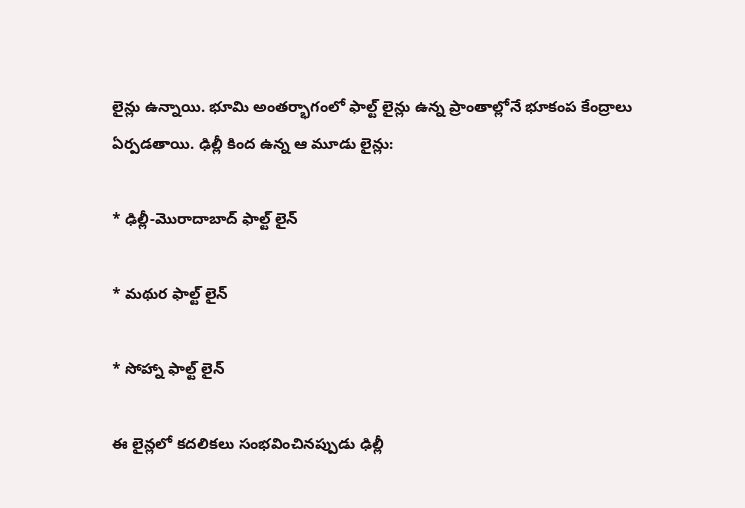లైన్లు ఉన్నాయి. భూమి అంతర్భాగంలో ఫాల్ట్ లైన్లు ఉన్న ప్రాంతాల్లోనే భూకంప కేంద్రాలు ఏర్పడతాయి. ఢిల్లీ కింద ఉన్న ఆ మూడు లైన్లు:

* ఢిల్లీ-మొరాదాబాద్ ఫాల్ట్ లైన్

* మథుర ఫాల్ట్ లైన్

* సోహ్నా ఫాల్ట్ లైన్

ఈ లైన్లలో కదలికలు సంభవించినప్పుడు ఢిల్లీ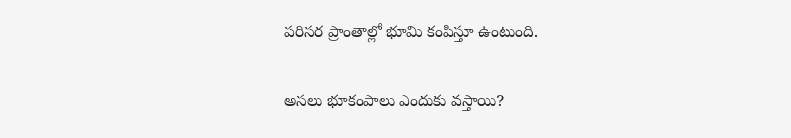పరిసర ప్రాంతాల్లో భూమి కంపిస్తూ ఉంటుంది.

అసలు భూకంపాలు ఎందుకు వస్తాయి?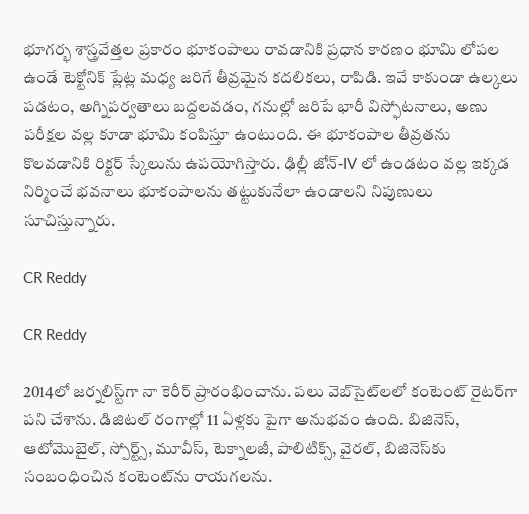భూగర్భ శాస్త్రవేత్తల ప్రకారం భూకంపాలు రావడానికి ప్రధాన కారణం భూమి లోపల ఉండే టెక్టోనిక్ ప్లేట్ల మధ్య జరిగే తీవ్రమైన కదలికలు, రాపిడి. ఇవే కాకుండా ఉల్కలు పడటం, అగ్నిపర్వతాలు బద్దలవడం, గనుల్లో జరిపే భారీ విస్ఫోటనాలు, అణు పరీక్షల వల్ల కూడా భూమి కంపిస్తూ ఉంటుంది. ఈ భూకంపాల తీవ్రతను కొలవడానికి రిక్టర్ స్కేలును ఉపయోగిస్తారు. ఢిల్లీ జోన్-IV లో ఉండటం వల్ల ఇక్కడ నిర్మించే భవనాలు భూకంపాలను తట్టుకునేలా ఉండాలని నిపుణులు సూచిస్తున్నారు.

CR Reddy

CR Reddy

2014లో జర్నలిస్ట్‌గా నా కెరీర్ ప్రారంభించాను. పలు వెబ్‌సైట్‌లలో కంటెంట్ రైటర్‌గా పని చేశాను. డిజిటల్‌ రంగాల్లో 11 ఏళ్లకు పైగా అనుభవం ఉంది. బిజినెస్, ఆటోమొబైల్, స్పోర్ట్స్, మూవీస్, టెక్నాలజీ, పాలిటిక్స్, వైరల్, బిజినెస్‌కు సంబంధించిన కంటెంట్‌ను రాయగలను.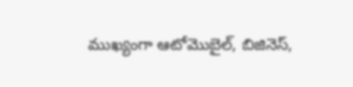ముఖ్యంగా ఆటోమొబైల్, బిజినెస్,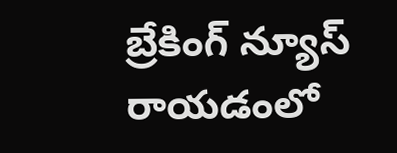బ్రేకింగ్ న్యూస్ రాయడంలో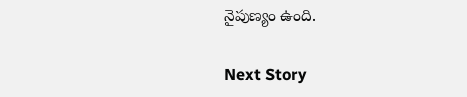నైపుణ్యం ఉంది.

Next Story